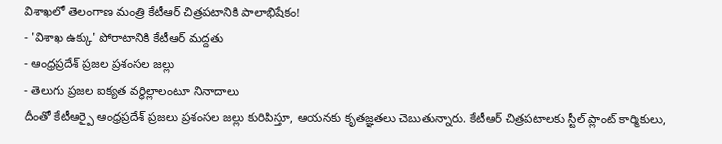విశాఖలో తెలంగాణ మంత్రి కేటీఆర్ చిత్రపటానికి పాలాభిషేకం!
- 'విశాఖ ఉక్కు' పోరాటానికి కేటీఆర్ మద్దతు
- ఆంధ్రప్రదేశ్ ప్రజల ప్రశంసల జల్లు
- తెలుగు ప్రజల ఐక్యత వర్ధిల్లాలంటూ నినాదాలు
దీంతో కేటీఆర్పై ఆంధ్రప్రదేశ్ ప్రజలు ప్రశంసల జల్లు కురిపిస్తూ, ఆయనకు కృతజ్ఞతలు చెబుతున్నారు. కేటీఆర్ చిత్రపటాలకు స్టీల్ ప్లాంట్ కార్మికులు,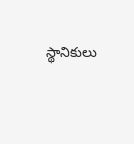స్థానికులు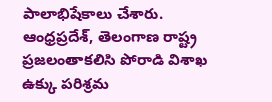పాలాభిషేకాలు చేశారు. ఆంధ్రప్రదేశ్, తెలంగాణ రాష్ట్ర ప్రజలంతాకలిసి పోరాడి విశాఖ ఉక్కు పరిశ్రమ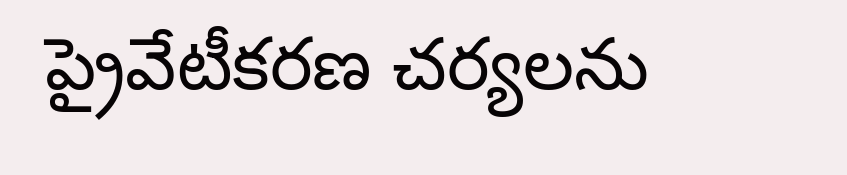ప్రైవేటీకరణ చర్యలను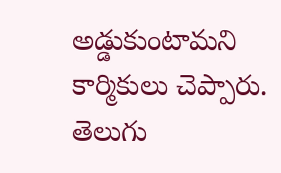అడ్డుకుంటామని కార్మికులు చెప్పారు. తెలుగు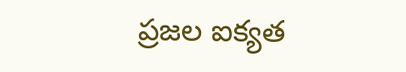ప్రజల ఐక్యత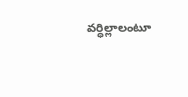వర్ధిల్లాలంటూ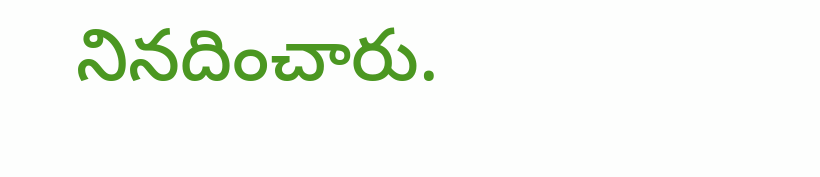నినదించారు.